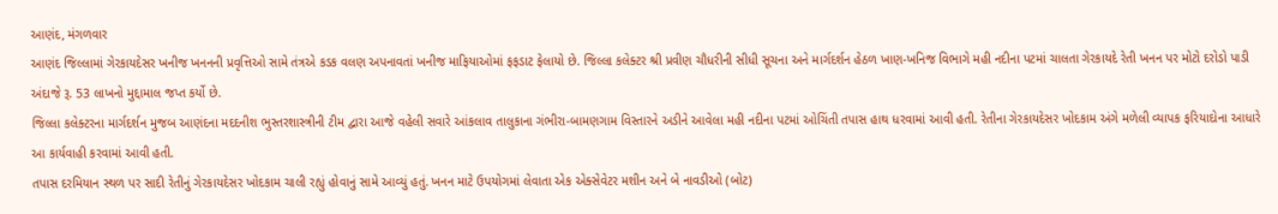આણંદ, મંગળવાર
આણંદ જિલ્લામાં ગેરકાયદેસર ખનીજ ખનનની પ્રવૃત્તિઓ સામે તંત્રએ કડક વલણ અપનાવતાં ખનીજ માફિયાઓમાં ફફડાટ ફેલાયો છે. જિલ્લા કલેક્ટર શ્રી પ્રવીણ ચૌધરીની સીધી સૂચના અને માર્ગદર્શન હેઠળ ખાણ-ખનિજ વિભાગે મહી નદીના પટમાં ચાલતા ગેરકાયદે રેતી ખનન પર મોટો દરોડો પાડી અંદાજે રૂ. 53 લાખનો મુદ્દામાલ જપ્ત કર્યો છે.
જિલ્લા કલેક્ટરના માર્ગદર્શન મુજબ આણંદના મદદનીશ ભુસ્તરશાસ્ત્રીની ટીમ દ્વારા આજે વહેલી સવારે આંકલાવ તાલુકાના ગંભીરા-બામણગામ વિસ્તારને અડીને આવેલા મહી નદીના પટમાં ઓચિંતી તપાસ હાથ ધરવામાં આવી હતી. રેતીના ગેરકાયદેસર ખોદકામ અંગે મળેલી વ્યાપક ફરિયાદોના આધારે આ કાર્યવાહી કરવામાં આવી હતી.
તપાસ દરમિયાન સ્થળ પર સાદી રેતીનું ગેરકાયદેસર ખોદકામ ચાલી રહ્યું હોવાનું સામે આવ્યું હતું. ખનન માટે ઉપયોગમાં લેવાતા એક એક્સેવેટર મશીન અને બે નાવડીઓ (બોટ)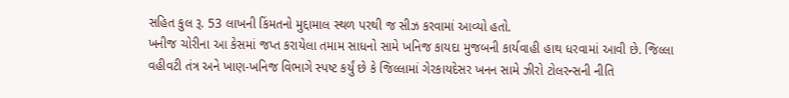સહિત કુલ રૂ. 53 લાખની કિંમતનો મુદ્દામાલ સ્થળ પરથી જ સીઝ કરવામાં આવ્યો હતો.
ખનીજ ચોરીના આ કેસમાં જપ્ત કરાયેલા તમામ સાધનો સામે ખનિજ કાયદા મુજબની કાર્યવાહી હાથ ધરવામાં આવી છે. જિલ્લા વહીવટી તંત્ર અને ખાણ-ખનિજ વિભાગે સ્પષ્ટ કર્યું છે કે જિલ્લામાં ગેરકાયદેસર ખનન સામે ઝીરો ટોલરન્સની નીતિ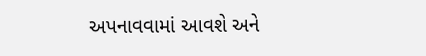અપનાવવામાં આવશે અને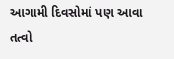આગામી દિવસોમાં પણ આવા તત્વો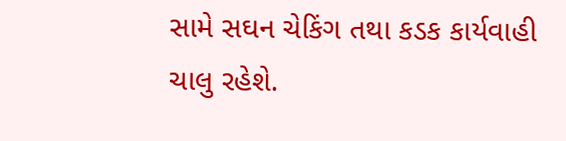સામે સઘન ચેકિંગ તથા કડક કાર્યવાહી ચાલુ રહેશે.